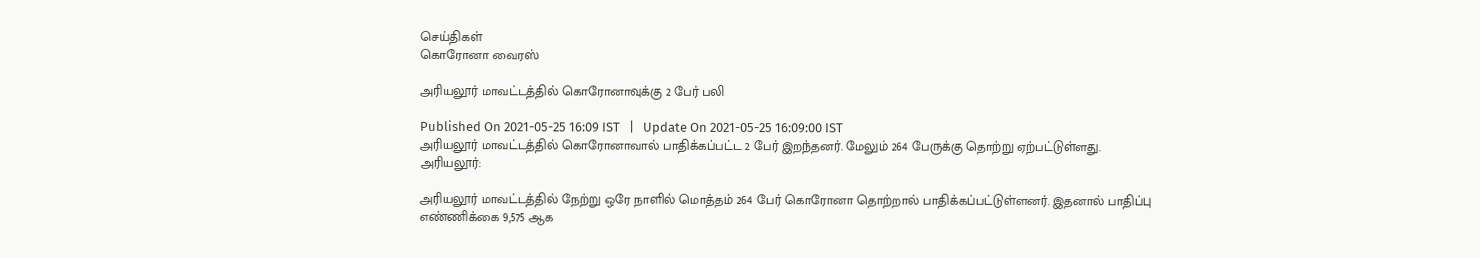செய்திகள்
கொரோனா வைரஸ்

அரியலூர் மாவட்டத்தில் கொரோனாவுக்கு 2 பேர் பலி

Published On 2021-05-25 16:09 IST   |   Update On 2021-05-25 16:09:00 IST
அரியலூர் மாவட்டத்தில் கொரோனாவால் பாதிக்கப்பட்ட 2 பேர் இறந்தனர். மேலும் 264 பேருக்கு தொற்று ஏற்பட்டுள்ளது.
அரியலூர்:

அரியலூர் மாவட்டத்தில் நேற்று ஒரே நாளில் மொத்தம் 264 பேர் கொரோனா தொற்றால் பாதிக்கப்பட்டுள்ளனர். இதனால் பாதிப்பு எண்ணிக்கை 9,575 ஆக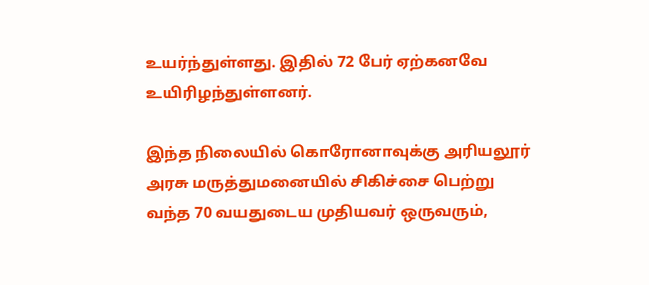உயர்ந்துள்ளது. இதில் 72 பேர் ஏற்கனவே உயிரிழந்துள்ளனர்.

இந்த நிலையில் கொரோனாவுக்கு அரியலூர் அரசு மருத்துமனையில் சிகிச்சை பெற்று வந்த 70 வயதுடைய முதியவர் ஒருவரும்,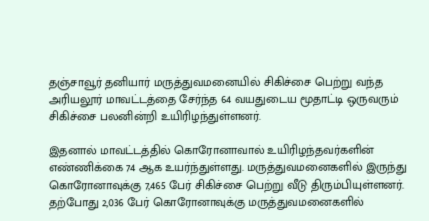தஞ்சாவூர் தனியார் மருத்துவமனையில் சிகிச்சை பெற்று வந்த அரியலூர் மாவட்டத்தை சேர்ந்த 64 வயதுடைய மூதாட்டி ஒருவரும் சிகிச்சை பலனின்றி உயிரிழந்துள்ளனர்.

இதனால் மாவட்டத்தில் கொரோனாவால் உயிரிழந்தவர்களின் எண்ணிக்கை 74 ஆக உயர்ந்துள்ளது. மருத்துவமனைகளில் இருந்து கொரோனாவுக்கு 7,465 பேர் சிகிச்சை பெற்று வீடு திரும்பியுள்ளனர். தற்போது 2,036 பேர் கொரோனாவுக்கு மருத்துவமனைகளில்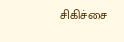சிகிச்சை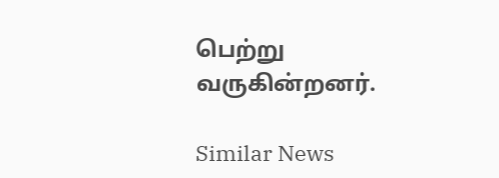பெற்று வருகின்றனர்.

Similar News